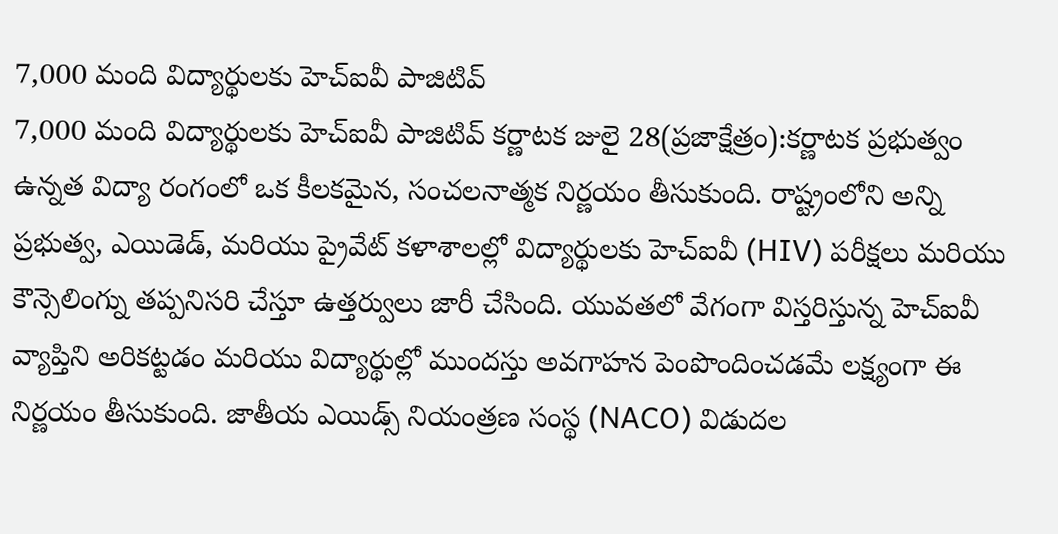7,000 మంది విద్యార్థులకు హెచ్ఐవీ పాజిటివ్
7,000 మంది విద్యార్థులకు హెచ్ఐవీ పాజిటివ్ కర్ణాటక జులై 28(ప్రజాక్షేత్రం):కర్ణాటక ప్రభుత్వం ఉన్నత విద్యా రంగంలో ఒక కీలకమైన, సంచలనాత్మక నిర్ణయం తీసుకుంది. రాష్ట్రంలోని అన్ని ప్రభుత్వ, ఎయిడెడ్, మరియు ప్రైవేట్ కళాశాలల్లో విద్యార్థులకు హెచ్ఐవీ (HIV) పరీక్షలు మరియు కౌన్సెలింగ్ను తప్పనిసరి చేస్తూ ఉత్తర్వులు జారీ చేసింది. యువతలో వేగంగా విస్తరిస్తున్న హెచ్ఐవీ వ్యాప్తిని అరికట్టడం మరియు విద్యార్థుల్లో ముందస్తు అవగాహన పెంపొందించడమే లక్ష్యంగా ఈ నిర్ణయం తీసుకుంది. జాతీయ ఎయిడ్స్ నియంత్రణ సంస్థ (NACO) విడుదల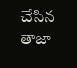చేసిన తాజా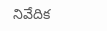నివేదిక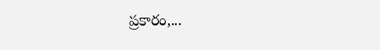ప్రకారం,...